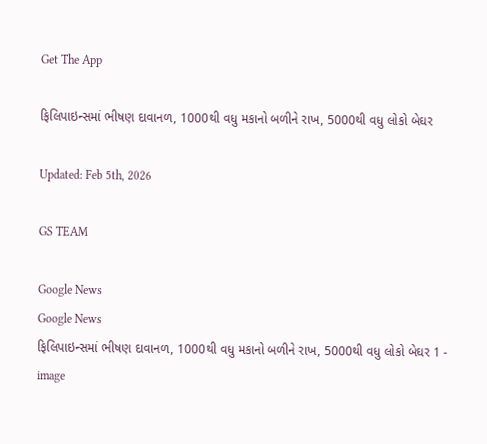Get The App

ફિલિપાઇન્સમાં ભીષણ દાવાનળ, 1000થી વધુ મકાનો બળીને રાખ, 5000થી વધુ લોકો બેઘર

Updated: Feb 5th, 2026

GS TEAM

Google News
Google News
ફિલિપાઇન્સમાં ભીષણ દાવાનળ, 1000થી વધુ મકાનો બળીને રાખ, 5000થી વધુ લોકો બેઘર 1 - image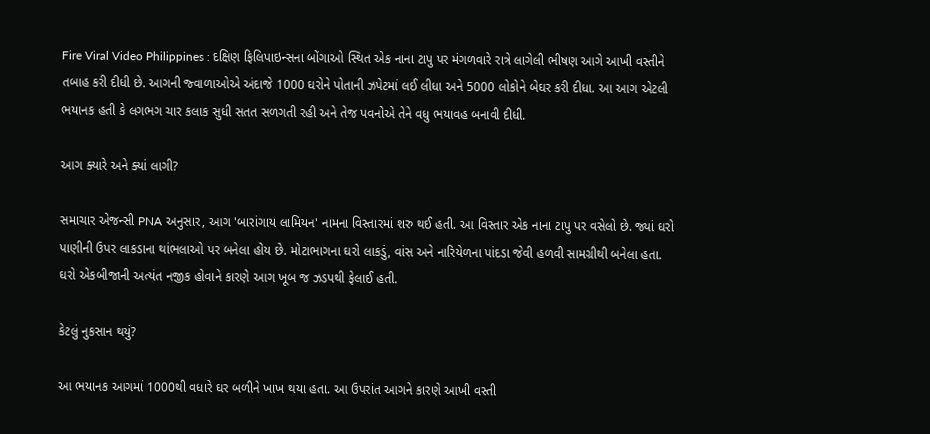Fire Viral Video Philippines : દક્ષિણ ફિલિપાઇન્સના બોંગાઓ સ્થિત એક નાના ટાપુ પર મંગળવારે રાત્રે લાગેલી ભીષણ આગે આખી વસ્તીને તબાહ કરી દીધી છે. આગની જ્વાળાઓએ અંદાજે 1000 ઘરોને પોતાની ઝપેટમાં લઈ લીધા અને 5000 લોકોને બેઘર કરી દીધા. આ આગ એટલી ભયાનક હતી કે લગભગ ચાર કલાક સુધી સતત સળગતી રહી અને તેજ પવનોએ તેને વધુ ભયાવહ બનાવી દીધી.

આગ ક્યારે અને ક્યાં લાગી?

સમાચાર એજન્સી PNA અનુસાર, આગ 'બારાંગાય લામિયન' નામના વિસ્તારમાં શરુ થઈ હતી. આ વિસ્તાર એક નાના ટાપુ પર વસેલો છે. જ્યાં ઘરો પાણીની ઉપર લાકડાના થાંભલાઓ પર બનેલા હોય છે. મોટાભાગના ઘરો લાકડું, વાંસ અને નારિયેળના પાંદડા જેવી હળવી સામગ્રીથી બનેલા હતા. ઘરો એકબીજાની અત્યંત નજીક હોવાને કારણે આગ ખૂબ જ ઝડપથી ફેલાઈ હતી.

કેટલું નુકસાન થયું?

આ ભયાનક આગમાં 1000થી વધારે ઘર બળીને ખાખ થયા હતા. આ ઉપરાંત આગને કારણે આખી વસ્તી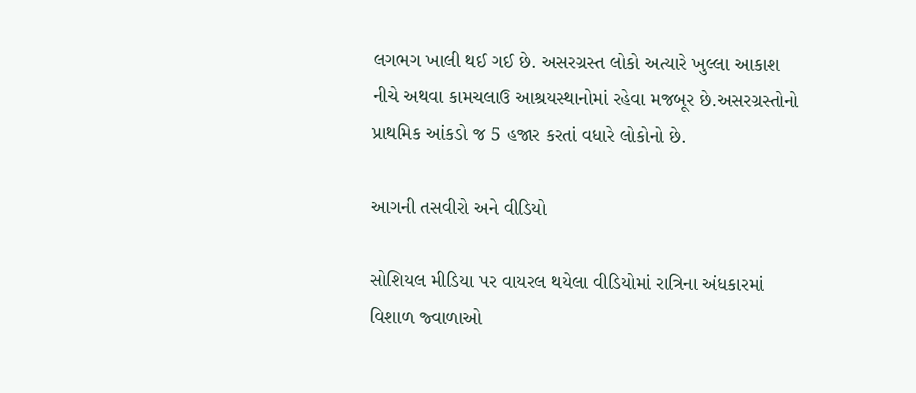લગભગ ખાલી થઈ ગઈ છે. અસરગ્રસ્ત લોકો અત્યારે ખુલ્લા આકાશ નીચે અથવા કામચલાઉ આશ્રયસ્થાનોમાં રહેવા મજબૂર છે.અસરગ્રસ્તોનો પ્રાથમિક આંકડો જ 5 હજાર કરતાં વધારે લોકોનો છે.

આગની તસવીરો અને વીડિયો

સોશિયલ મીડિયા પર વાયરલ થયેલા વીડિયોમાં રાત્રિના અંધકારમાં વિશાળ જ્વાળાઓ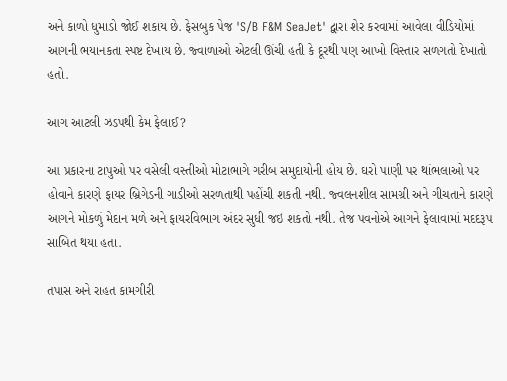અને કાળો ધુમાડો જોઈ શકાય છે. ફેસબુક પેજ 'S/B F&M SeaJet' દ્વારા શેર કરવામાં આવેલા વીડિયોમાં આગની ભયાનકતા સ્પષ્ટ દેખાય છે. જ્વાળાઓ એટલી ઊંચી હતી કે દૂરથી પણ આખો વિસ્તાર સળગતો દેખાતો હતો.

આગ આટલી ઝડપથી કેમ ફેલાઈ?

આ પ્રકારના ટાપુઓ પર વસેલી વસ્તીઓ મોટાભાગે ગરીબ સમુદાયોની હોય છે. ઘરો પાણી પર થાંભલાઓ પર હોવાને કારણે ફાયર બ્રિગેડની ગાડીઓ સરળતાથી પહોંચી શકતી નથી. જ્વલનશીલ સામગ્રી અને ગીચતાને કારણે આગને મોકળું મેદાન મળે અને ફાયરવિભાગ અંદર સુધી જઇ શકતો નથી. તેજ પવનોએ આગને ફેલાવામાં મદદરૂપ સાબિત થયા હતા.

તપાસ અને રાહત કામગીરી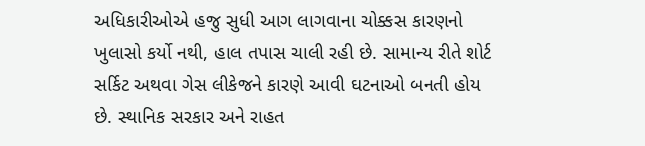અધિકારીઓએ હજુ સુધી આગ લાગવાના ચોક્કસ કારણનો ખુલાસો કર્યો નથી, હાલ તપાસ ચાલી રહી છે. સામાન્ય રીતે શોર્ટ સર્કિટ અથવા ગેસ લીકેજને કારણે આવી ઘટનાઓ બનતી હોય છે. સ્થાનિક સરકાર અને રાહત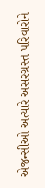એજન્સીઓ અત્યારે અસરગ્રસ્ત પરિવારોને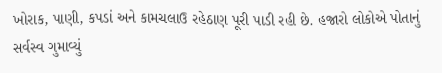ખોરાક, પાણી, કપડાં અને કામચલાઉ રહેઠાણ પૂરી પાડી રહી છે. હજારો લોકોએ પોતાનું સર્વસ્વ ગુમાવ્યું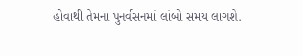હોવાથી તેમના પુનર્વસનમાં લાંબો સમય લાગશે.